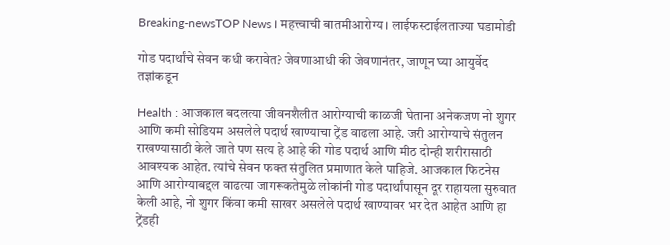Breaking-newsTOP News । महत्त्वाची बातमीआरोग्य । लाईफस्टाईलताज्या घडामोडी

गोड पदार्थांचे सेवन कधी करावेत? जेवणाआधी की जेवणानंतर, जाणून घ्या आयुर्वेद तज्ञांकडून

Health : आजकाल बदलत्या जीवनशैलीत आरोग्याची काळजी घेताना अनेकजण नो शुगर आणि कमी सोडियम असलेले पदार्थ खाण्याचा ट्रेंड वाढला आहे. जरी आरोग्याचे संतुलन राखण्यासाठी केले जाते पण सत्य हे आहे की गोड पदार्थ आणि मीठ दोन्ही शरीरासाठी आवश्यक आहेत. त्यांचे सेवन फक्त संतुलित प्रमाणात केले पाहिजे. आजकाल फिटनेस आणि आरोग्याबद्दल वाढत्या जागरूकतेमुळे लोकांनी गोड पदार्थांपासून दूर राहायला सुरुवात केली आहे, नो शुगर किंवा कमी साखर असलेले पदार्थ खाण्यावर भर देत आहेत आणि हा ट्रेंडही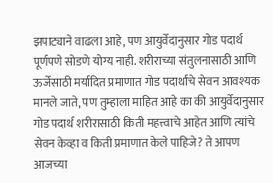झपाट्याने वाढला आहे, पण आयुर्वेदानुसार गोड पदार्थ पूर्णपणे सोडणे योग्य नाही. शरीराच्या संतुलनासाठी आणि ऊर्जेसाठी मर्यादित प्रमाणात गोड पदार्थांचे सेवन आवश्यक मानले जाते, पण तुम्हाला माहित आहे का की आयुर्वेदानुसार गोड पदार्थ शरीरासाठी किती महत्त्वाचे आहेत आणि त्यांचे सेवन केव्हा व किती प्रमाणात केले पाहिजे? ते आपण आजच्या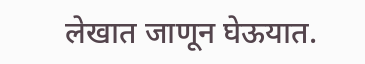लेखात जाणून घेऊयात.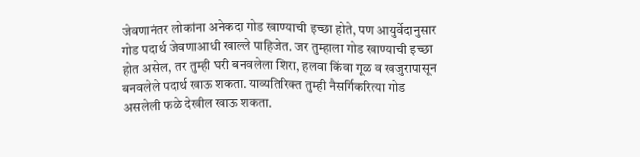जेवणानंतर लोकांना अनेकदा गोड खाण्याची इच्छा होते, पण आयुर्वेदानुसार गोड पदार्थ जेवणाआधी खाल्ले पाहिजेत. जर तुम्हाला गोड खाण्याची इच्छा होत असेल, तर तुम्ही घरी बनवलेला शिरा, हलवा किंवा गूळ व खजुरापासून बनवलेले पदार्थ खाऊ शकता. याव्यतिरिक्त तुम्ही नैसर्गिकरित्या गोड असलेली फळे देखील खाऊ शकता.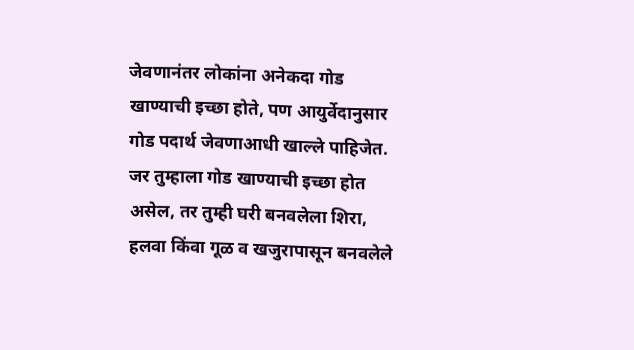जेवणानंतर लोकांना अनेकदा गोड खाण्याची इच्छा होते, पण आयुर्वेदानुसार गोड पदार्थ जेवणाआधी खाल्ले पाहिजेत. जर तुम्हाला गोड खाण्याची इच्छा होत असेल, तर तुम्ही घरी बनवलेला शिरा, हलवा किंवा गूळ व खजुरापासून बनवलेले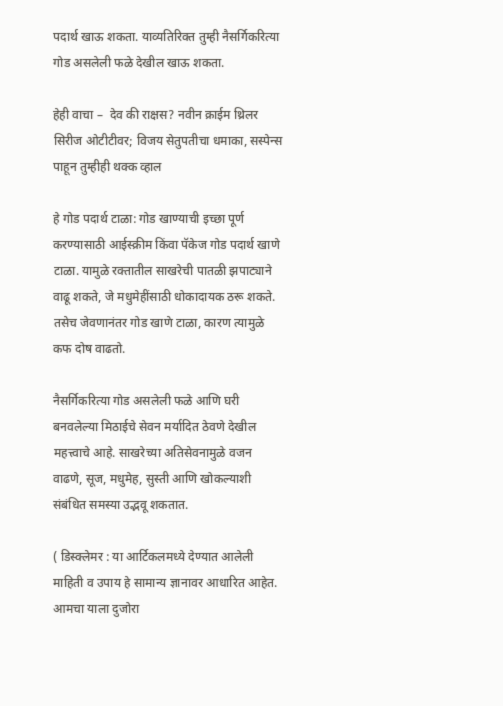पदार्थ खाऊ शकता. याव्यतिरिक्त तुम्ही नैसर्गिकरित्या गोड असलेली फळे देखील खाऊ शकता.

हेही वाचा –  देव की राक्षस? नवीन क्राईम थ्रिलर सिरीज ओटीटीवर; विजय सेतुपतीचा धमाका, सस्पेन्स पाहून तुम्हीही थक्क व्हाल

हे गोड पदार्थ टाळा: गोड खाण्याची इच्छा पूर्ण करण्यासाठी आईस्क्रीम किंवा पॅकेज गोड पदार्थ खाणे टाळा. यामुळे रक्तातील साखरेची पातळी झपाट्याने वाढू शकते, जे मधुमेहींसाठी धोकादायक ठरू शकते. तसेच जेवणानंतर गोड खाणे टाळा, कारण त्यामुळे कफ दोष वाढतो.

नैसर्गिकरित्या गोड असलेली फळे आणि घरी बनवलेल्या मिठाईचे सेवन मर्यादित ठेवणे देखील महत्त्वाचे आहे. साखरेच्या अतिसेवनामुळे वजन वाढणे, सूज, मधुमेह, सुस्ती आणि खोकल्याशी संबंधित समस्या उद्भवू शकतात.

( डिस्क्लेमर : या आर्टिकलमध्ये देण्यात आलेली माहिती व उपाय हे सामान्य ज्ञानावर आधारित आहेत. आमचा याला दुजोरा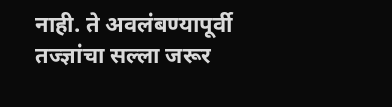नाही. ते अवलंबण्यापूर्वी तज्ज्ञांचा सल्ला जरूर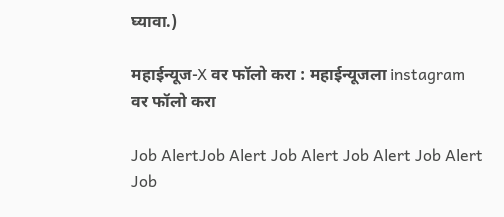घ्यावा.)

महाईन्यूज-X वर फॉलो करा : महाईन्यूजला instagram वर फॉलो करा

Job AlertJob Alert Job Alert Job Alert Job Alert Job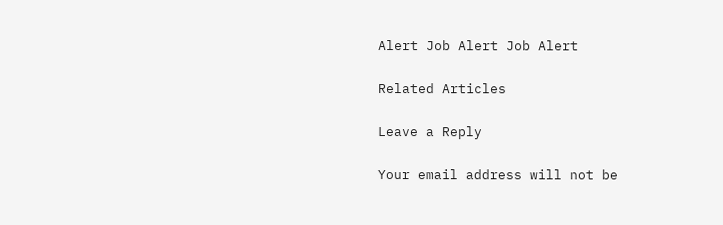Alert Job Alert Job Alert

Related Articles

Leave a Reply

Your email address will not be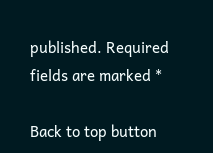published. Required fields are marked *

Back to top button